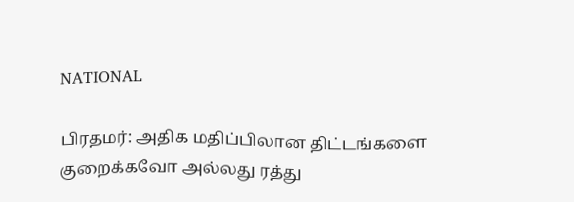NATIONAL

பிரதமர்: அதிக மதிப்பிலான திட்டங்களை குறைக்கவோ அல்லது ரத்து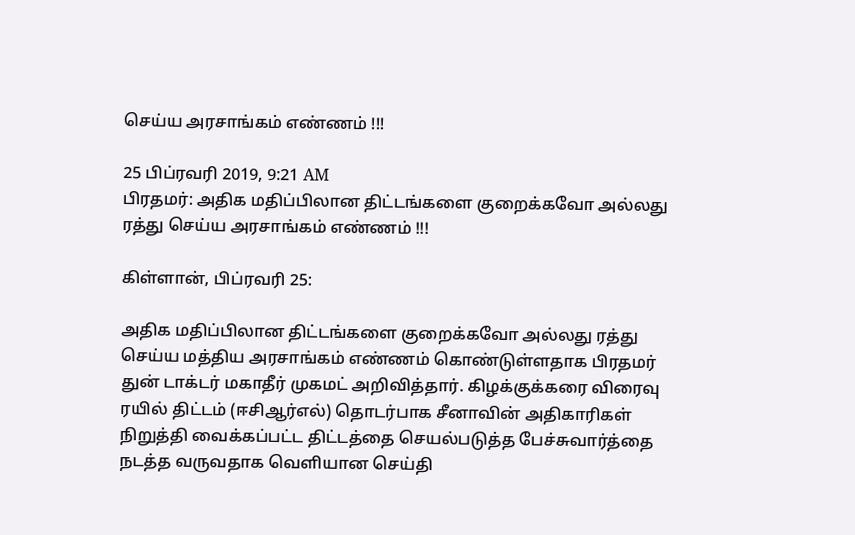செய்ய அரசாங்கம் எண்ணம் !!!

25 பிப்ரவரி 2019, 9:21 AM
பிரதமர்: அதிக மதிப்பிலான திட்டங்களை குறைக்கவோ அல்லது ரத்து செய்ய அரசாங்கம் எண்ணம் !!!

கிள்ளான், பிப்ரவரி 25:

அதிக மதிப்பிலான திட்டங்களை குறைக்கவோ அல்லது ரத்து செய்ய மத்திய அரசாங்கம் எண்ணம் கொண்டுள்ளதாக பிரதமர் துன் டாக்டர் மகாதீர் முகமட் அறிவித்தார். கிழக்குக்கரை விரைவு ரயில் திட்டம் (ஈசிஆர்எல்) தொடர்பாக சீனாவின் அதிகாரிகள் நிறுத்தி வைக்கப்பட்ட திட்டத்தை செயல்படுத்த பேச்சுவார்த்தை நடத்த வருவதாக வெளியான செய்தி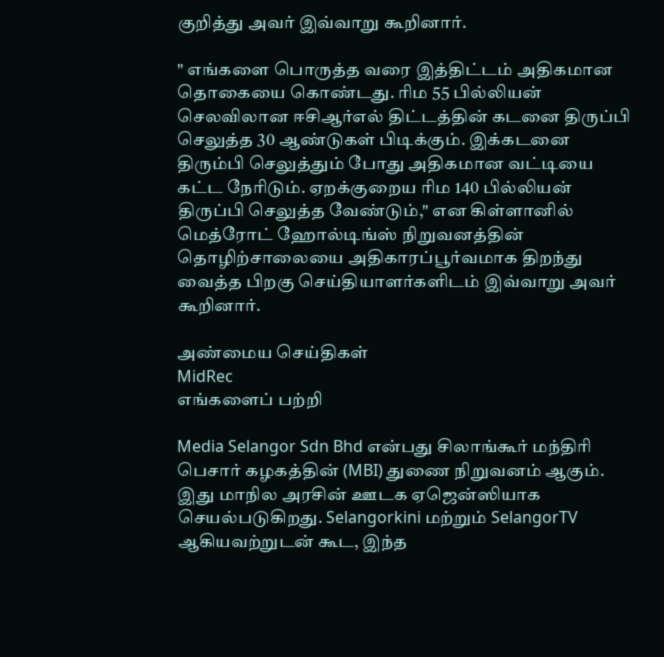குறித்து அவர் இவ்வாறு கூறினார்.

" எங்களை பொருத்த வரை இத்திட்டம் அதிகமான தொகையை கொண்டது. ரிம 55 பில்லியன் செலவிலான ஈசிஆர்எல் திட்டத்தின் கடனை திருப்பி செலுத்த 30 ஆண்டுகள் பிடிக்கும். இக்கடனை திரும்பி செலுத்தும் போது அதிகமான வட்டியை கட்ட நேரிடும். ஏறக்குறைய ரிம 140 பில்லியன் திருப்பி செலுத்த வேண்டும்," என கிள்ளானில் மெத்ரோட் ஹோல்டிங்ஸ் நிறுவனத்தின் தொழிற்சாலையை அதிகாரப்பூர்வமாக திறந்து வைத்த பிறகு செய்தியாளர்களிடம் இவ்வாறு அவர் கூறினார்.

அண்மைய செய்திகள்
MidRec
எங்களைப் பற்றி

Media Selangor Sdn Bhd என்பது சிலாங்கூர் மந்திரி பெசார் கழகத்தின் (MBI) துணை நிறுவனம் ஆகும். இது மாநில அரசின் ஊடக ஏஜென்ஸியாக செயல்படுகிறது. Selangorkini மற்றும் SelangorTV ஆகியவற்றுடன் கூட, இந்த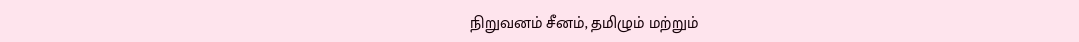நிறுவனம் சீனம், தமிழும் மற்றும்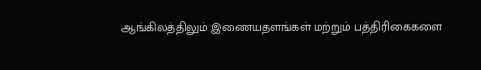ஆங்கிலத்திலும் இணையதளங்கள் மற்றும் பத்திரிகைகளை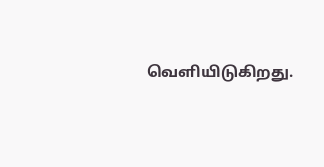வெளியிடுகிறது.